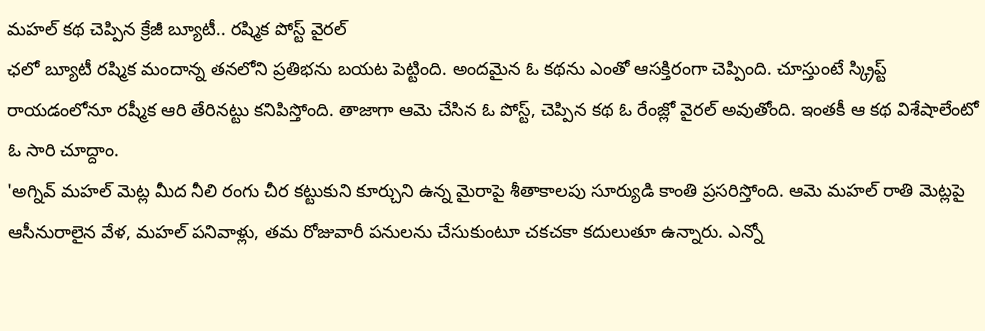మహల్ కథ చెప్పిన క్రేజీ బ్యూటీ.. రష్మిక పోస్ట్ వైరల్
ఛలో బ్యూటీ రష్మిక మందాన్న తనలోని ప్రతిభను బయట పెట్టింది. అందమైన ఓ కథను ఎంతో ఆసక్తిరంగా చెప్పింది. చూస్తుంటే స్క్రిప్ట్ రాయడంలోనూ రష్మీక ఆరి తేరినట్టు కనిపిస్తోంది. తాజాగా ఆమె చేసిన ఓ పోస్ట్, చెప్పిన కథ ఓ రేంజ్లో వైరల్ అవుతోంది. ఇంతకీ ఆ కథ విశేషాలేంటో ఓ సారి చూద్దాం.
'అగ్నివ్ మహల్ మెట్ల మీద నీలి రంగు చీర కట్టుకుని కూర్చుని ఉన్న మైరాపై శీతాకాలపు సూర్యుడి కాంతి ప్రసరిస్తోంది. ఆమె మహల్ రాతి మెట్లపై ఆసీనురాలైన వేళ, మహల్ పనివాళ్లు, తమ రోజువారీ పనులను చేసుకుంటూ చకచకా కదులుతూ ఉన్నారు. ఎన్నో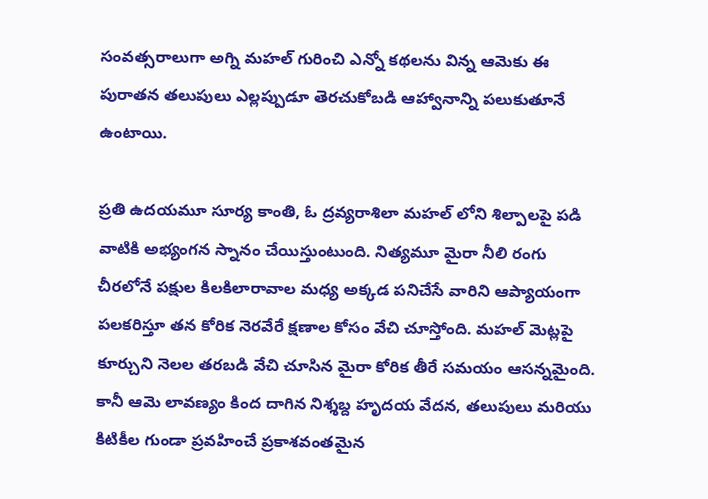సంవత్సరాలుగా అగ్ని మహల్ గురించి ఎన్నో కథలను విన్న ఆమెకు ఈ పురాతన తలుపులు ఎల్లప్పుడూ తెరచుకోబడి ఆహ్వానాన్ని పలుకుతూనే ఉంటాయి.

ప్రతి ఉదయమూ సూర్య కాంతి, ఓ ద్రవ్యరాశిలా మహల్ లోని శిల్పాలపై పడి వాటికి అభ్యంగన స్నానం చేయిస్తుంటుంది. నిత్యమూ మైరా నీలి రంగు చీరలోనే పక్షుల కిలకిలారావాల మధ్య అక్కడ పనిచేసే వారిని ఆప్యాయంగా పలకరిస్తూ తన కోరిక నెరవేరే క్షణాల కోసం వేచి చూస్తోంది. మహల్ మెట్లపై కూర్చుని నెలల తరబడి వేచి చూసిన మైరా కోరిక తీరే సమయం ఆసన్నమైంది.
కానీ ఆమె లావణ్యం కింద దాగిన నిశ్శబ్ద హృదయ వేదన, తలుపులు మరియు కిటికీల గుండా ప్రవహించే ప్రకాశవంతమైన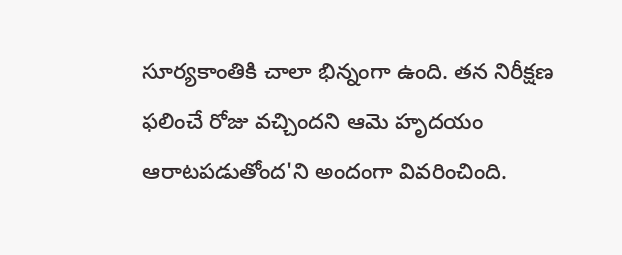సూర్యకాంతికి చాలా భిన్నంగా ఉంది. తన నిరీక్షణ ఫలించే రోజు వచ్చిందని ఆమె హృదయం ఆరాటపడుతోంద'ని అందంగా వివరించింది.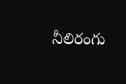నీలిరంగు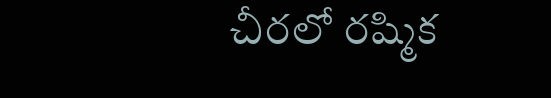చీరలో రష్మిక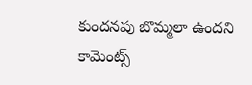కుందనపు బొమ్మలా ఉందని కామెంట్స్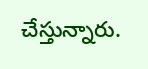చేస్తున్నారు.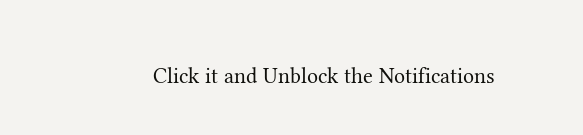Click it and Unblock the Notifications